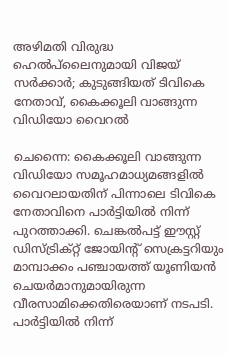അഴിമതി വിരുദ്ധ ഹെല്‍പ്‌ലൈനുമായി വിജയ് സര്‍ക്കാര്‍; കുടുങ്ങിയത് ടിവികെ നേതാവ്, കൈക്കൂലി വാങ്ങുന്ന വിഡിയോ വൈറല്‍

ചെന്നൈ: കൈക്കൂലി വാങ്ങുന്ന വിഡിയോ സമൂഹമാധ്യമങ്ങളില്‍ വൈറലായതിന് പിന്നാലെ ടിവികെ നേതാവിനെ പാര്‍ട്ടിയില്‍ നിന്ന് പുറത്താക്കി. ചെങ്കല്‍പട്ട് ഈസ്റ്റ് ഡിസ്ട്രിക്റ്റ് ജോയിന്റ് സെക്രട്ടറിയും മാമ്പാക്കം പഞ്ചായത്ത് യൂണിയന്‍ ചെയര്‍മാനുമായിരുന്ന വീരസാമിക്കെതിരെയാണ് നടപടി. പാര്‍ട്ടിയില്‍ നിന്ന്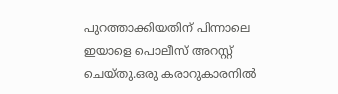പുറത്താക്കിയതിന് പിന്നാലെ ഇയാളെ പൊലീസ് അറസ്റ്റ് ചെയ്തു.ഒരു കരാറുകാരനില്‍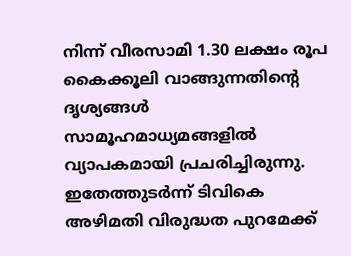നിന്ന് വീരസാമി 1.30 ലക്ഷം രൂപ കൈക്കൂലി വാങ്ങുന്നതിന്റെ ദൃശ്യങ്ങള്‍ സാമൂഹമാധ്യമങ്ങളില്‍ വ്യാപകമായി പ്രചരിച്ചിരുന്നു. ഇതേത്തുടര്‍ന്ന് ടിവികെ അഴിമതി വിരുദ്ധത പുറമേക്ക്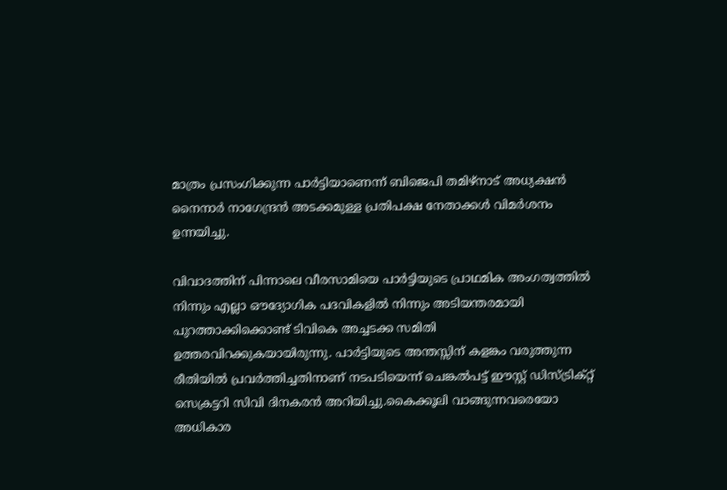മാത്രം പ്രസംഗിക്കുന്ന പാര്‍ട്ടിയാണെന്ന് ബിജെപി തമിഴ്നാട് അധ്യക്ഷന്‍ നൈനാര്‍ നാഗേന്ദ്രന്‍ അടക്കമുള്ള പ്രതിപക്ഷ നേതാക്കള്‍ വിമര്‍ശനം ഉന്നയിച്ചു.

വിവാദത്തിന് പിന്നാലെ വീരസാമിയെ പാര്‍ട്ടിയുടെ പ്രാഥമിക അംഗത്വത്തില്‍ നിന്നും എല്ലാ ഔദ്യോഗിക പദവികളില്‍ നിന്നും അടിയന്തരമായി പുറത്താക്കിക്കൊണ്ട് ടിവികെ അച്ചടക്ക സമിതി ഉത്തരവിറക്കുകയായിരുന്നു. പാര്‍ട്ടിയുടെ അന്തസ്സിന് കളങ്കം വരുത്തുന്ന രീതിയില്‍ പ്രവര്‍ത്തിച്ചതിനാണ് നടപടിയെന്ന് ചെങ്കല്‍പട്ട് ഈസ്റ്റ് ഡിസ്ട്രിക്റ്റ് സെക്രട്ടറി സിവി ദിനകരന്‍ അറിയിച്ചു.കൈക്കൂലി വാങ്ങുന്നവരെയോ അധികാര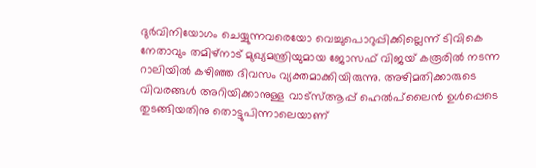ദുര്‍വിനിയോഗം ചെയ്യുന്നവരെയോ വെച്ചുപൊറുപ്പിക്കില്ലെന്ന് ടിവികെ നേതാവും തമിഴ്നാട് മുഖ്യമന്ത്രിയുമായ ജോസഫ് വിജയ് കരൂരില്‍ നടന്ന റാലിയില്‍ കഴിഞ്ഞ ദിവസം വ്യക്തമാക്കിയിരുന്നു. അഴിമതിക്കാരുടെ വിവരങ്ങള്‍ അറിയിക്കാനുള്ള വാട്‌സ്ആപ്പ് ഹെല്‍പ്‌ലൈന്‍ ഉള്‍പ്പെടെ തുടങ്ങിയതിനു തൊട്ടുപിന്നാലെയാണ്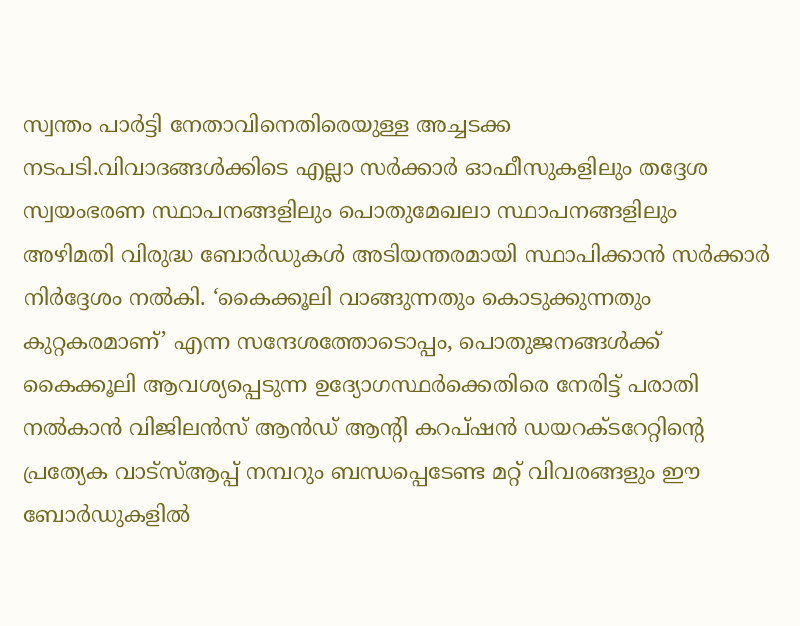സ്വന്തം പാര്‍ട്ടി നേതാവിനെതിരെയുള്ള അച്ചടക്ക നടപടി.വിവാദങ്ങള്‍ക്കിടെ എല്ലാ സര്‍ക്കാര്‍ ഓഫീസുകളിലും തദ്ദേശ സ്വയംഭരണ സ്ഥാപനങ്ങളിലും പൊതുമേഖലാ സ്ഥാപനങ്ങളിലും അഴിമതി വിരുദ്ധ ബോര്‍ഡുകള്‍ അടിയന്തരമായി സ്ഥാപിക്കാന്‍ സര്‍ക്കാര്‍ നിര്‍ദ്ദേശം നല്‍കി. ‘കൈക്കൂലി വാങ്ങുന്നതും കൊടുക്കുന്നതും കുറ്റകരമാണ്’ എന്ന സന്ദേശത്തോടൊപ്പം, പൊതുജനങ്ങള്‍ക്ക് കൈക്കൂലി ആവശ്യപ്പെടുന്ന ഉദ്യോഗസ്ഥര്‍ക്കെതിരെ നേരിട്ട് പരാതി നല്‍കാന്‍ വിജിലന്‍സ് ആന്‍ഡ് ആന്റി കറപ്ഷന്‍ ഡയറക്ടറേറ്റിന്റെ പ്രത്യേക വാട്സ്ആപ്പ് നമ്പറും ബന്ധപ്പെടേണ്ട മറ്റ് വിവരങ്ങളും ഈ ബോര്‍ഡുകളില്‍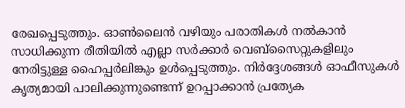രേഖപ്പെടുത്തും. ഓണ്‍ലൈന്‍ വഴിയും പരാതികള്‍ നല്‍കാന്‍ സാധിക്കുന്ന രീതിയില്‍ എല്ലാ സര്‍ക്കാര്‍ വെബ്സൈറ്റുകളിലും നേരിട്ടുള്ള ഹൈപ്പര്‍ലിങ്കും ഉള്‍പ്പെടുത്തും. നിര്‍ദ്ദേശങ്ങള്‍ ഓഫീസുകള്‍ കൃത്യമായി പാലിക്കുന്നുണ്ടെന്ന് ഉറപ്പാക്കാന്‍ പ്രത്യേക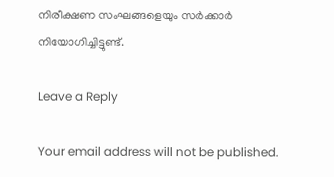നിരീക്ഷണ സംഘങ്ങളെയും സര്‍ക്കാര്‍ നിയോഗിച്ചിട്ടുണ്ട്.

Leave a Reply

Your email address will not be published.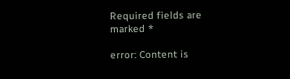Required fields are marked *

error: Content is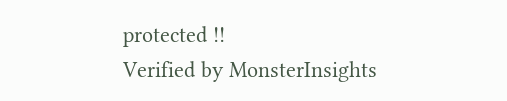protected !!
Verified by MonsterInsights